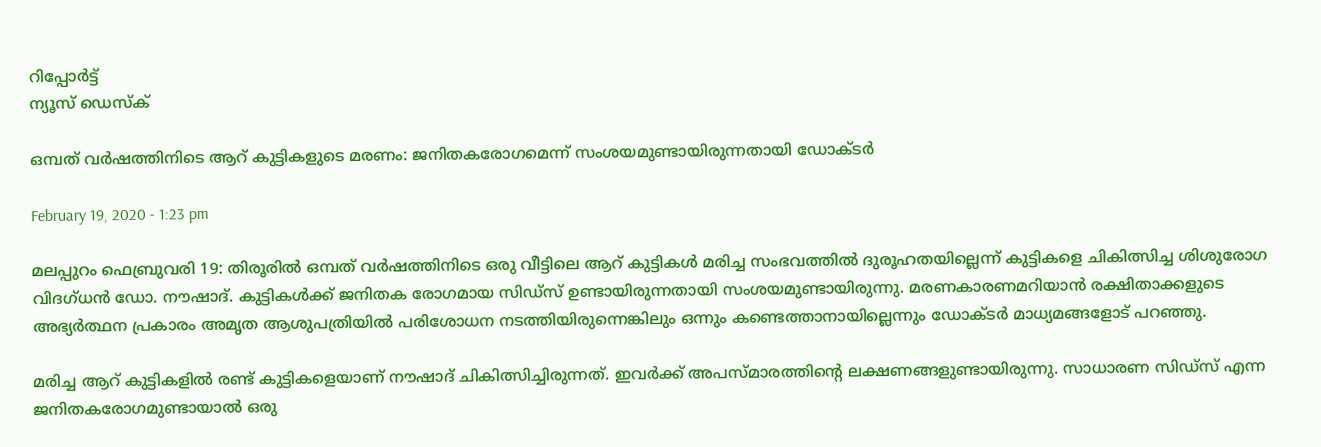റിപ്പോര്‍ട്ട്
ന്യൂസ് ഡെസ്ക്

ഒമ്പത് വര്‍ഷത്തിനിടെ ആറ് കുട്ടികളുടെ മരണം: ജനിതകരോഗമെന്ന് സംശയമുണ്ടായിരുന്നതായി ഡോക്ടര്‍

February 19, 2020 - 1:23 pm

മലപ്പുറം ഫെബ്രുവരി 19: തിരൂരില്‍ ഒമ്പത് വര്‍ഷത്തിനിടെ ഒരു വീട്ടിലെ ആറ് കുട്ടികള്‍ മരിച്ച സംഭവത്തില്‍ ദുരൂഹതയില്ലെന്ന് കുട്ടികളെ ചികിത്സിച്ച ശിശുരോഗ വിദഗ്ധന്‍ ഡോ. നൗഷാദ്. കുട്ടികള്‍ക്ക് ജനിതക രോഗമായ സിഡ്സ് ഉണ്ടായിരുന്നതായി സംശയമുണ്ടായിരുന്നു. മരണകാരണമറിയാന്‍ രക്ഷിതാക്കളുടെ അഭ്യര്‍ത്ഥന പ്രകാരം അമൃത ആശുപത്രിയില്‍ പരിശോധന നടത്തിയിരുന്നെങ്കിലും ഒന്നും കണ്ടെത്താനായില്ലെന്നും ഡോക്ടര്‍ മാധ്യമങ്ങളോട് പറഞ്ഞു.

മരിച്ച ആറ് കുട്ടികളില്‍ രണ്ട് കുട്ടികളെയാണ് നൗഷാദ് ചികിത്സിച്ചിരുന്നത്. ഇവര്‍ക്ക് അപസ്മാരത്തിന്‍റെ ലക്ഷണങ്ങളുണ്ടായിരുന്നു. സാധാരണ സിഡ്സ് എന്ന ജനിതകരോഗമുണ്ടായാല്‍ ഒരു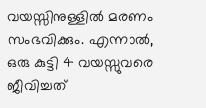വയസ്സിനുള്ളില്‍ മരണം സംഭവിക്കും. എന്നാല്‍, ഒരു കുട്ടി 4 വയസ്സുവരെ ജീവിച്ചത്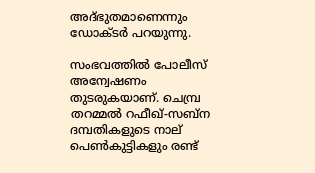അദ്ഭുതമാണെന്നും ഡോക്ടര്‍ പറയുന്നു.

സംഭവത്തില്‍ പോലീസ് അന്വേഷണം തുടരുകയാണ്. ചെമ്പ്ര തറമ്മല്‍ റഫീഖ്-സബ്ന ദമ്പതികളുടെ നാല് പെണ്‍കുട്ടികളും രണ്ട്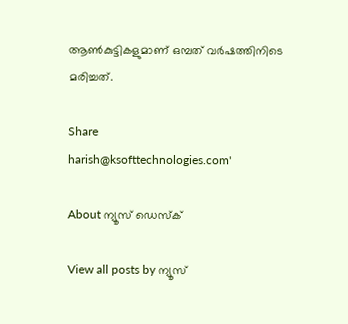ആണ്‍കുട്ടികളുമാണ് ഒമ്പത് വര്‍ഷത്തിനിടെ മരിച്ചത്.

Share
harish@ksofttechnologies.com'

About ന്യൂസ് ഡെസ്ക്

View all posts by ന്യൂസ്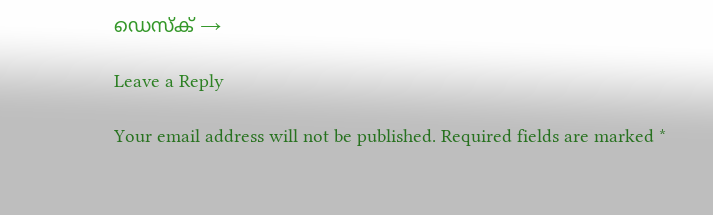ഡെസ്ക് →

Leave a Reply

Your email address will not be published. Required fields are marked *